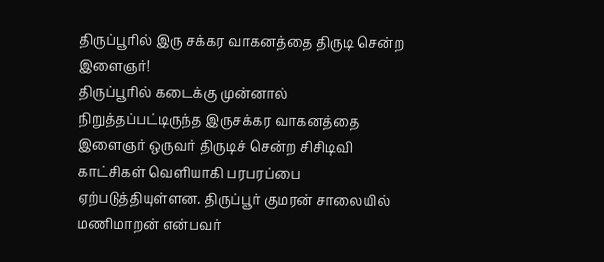திருப்பூரில் இரு சக்கர வாகனத்தை திருடி சென்ற இளைஞர்!
திருப்பூரில் கடைக்கு முன்னால் நிறுத்தப்பட்டிருந்த இருசக்கர வாகனத்தை இளைஞர் ஒருவர் திருடிச் சென்ற சிசிடிவி காட்சிகள் வெளியாகி பரபரப்பை ஏற்படுத்தியுள்ளன. திருப்பூர் குமரன் சாலையில் மணிமாறன் என்பவர்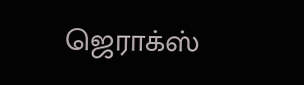ஜெராக்ஸ்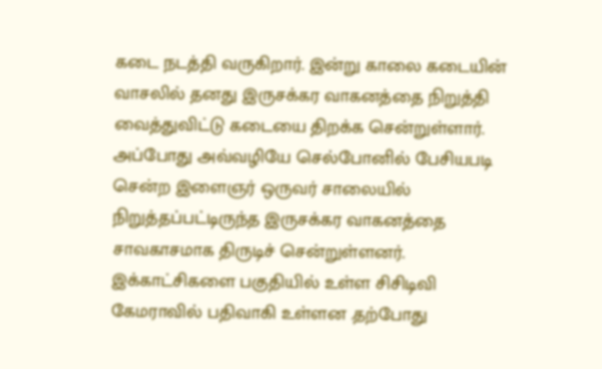கடை நடத்தி வருகிறார். இன்று காலை கடையின் வாசலில் தனது இருசக்கர வாகனத்தை நிறுத்தி வைத்துவிட்டு கடையை திறக்க சென்றுள்ளார்.
அப்போது அவ்வழியே செல்போனில் பேசியபடி சென்ற இளைஞர் ஒருவர் சாலையில் நிறுத்தப்பட்டிருந்த இருசக்கர வாகனத்தை சாவகாசமாக திருடிச் சென்றுள்ளனர். இக்காட்சிகளை பகுதியில் உள்ள சிசிடிவி கேமராவில் பதிவாகி உள்ளன .தற்போது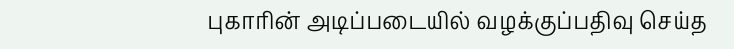புகாரின் அடிப்படையில் வழக்குப்பதிவு செய்த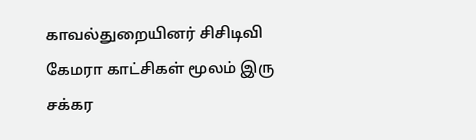காவல்துறையினர் சிசிடிவி கேமரா காட்சிகள் மூலம் இரு சக்கர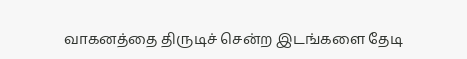வாகனத்தை திருடிச் சென்ற இடங்களை தேடி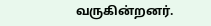வருகின்றனர்.